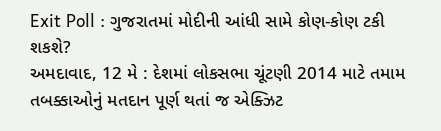Exit Poll : ગુજરાતમાં મોદીની આંધી સામે કોણ-કોણ ટકી શકશે?
અમદાવાદ, 12 મે : દેશમાં લોકસભા ચૂંટણી 2014 માટે તમામ તબક્કાઓનું મતદાન પૂર્ણ થતાં જ એક્ઝિટ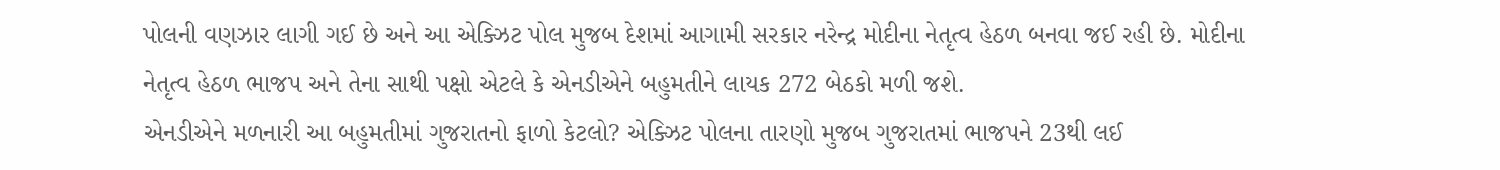પોલની વણઝાર લાગી ગઈ છે અને આ એક્ઝિટ પોલ મુજબ દેશમાં આગામી સરકાર નરેન્દ્ર મોદીના નેતૃત્વ હેઠળ બનવા જઈ રહી છે. મોદીના નેતૃત્વ હેઠળ ભાજપ અને તેના સાથી પક્ષો એટલે કે એનડીએને બહુમતીને લાયક 272 બેઠકો મળી જશે.
એનડીએને મળનારી આ બહુમતીમાં ગુજરાતનો ફાળો કેટલો? એક્ઝિટ પોલના તારણો મુજબ ગુજરાતમાં ભાજપને 23થી લઈ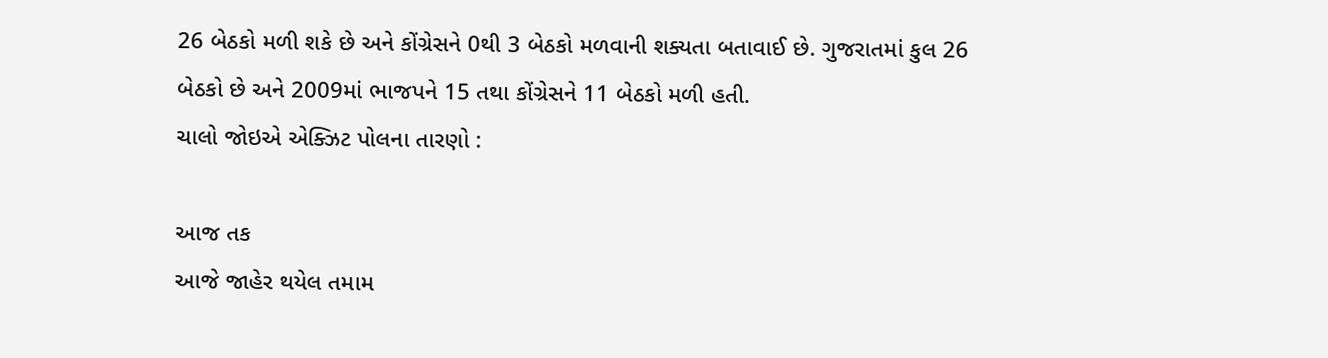26 બેઠકો મળી શકે છે અને કોંગ્રેસને 0થી 3 બેઠકો મળવાની શક્યતા બતાવાઈ છે. ગુજરાતમાં કુલ 26 બેઠકો છે અને 2009માં ભાજપને 15 તથા કોંગ્રેસને 11 બેઠકો મળી હતી.
ચાલો જોઇએ એક્ઝિટ પોલના તારણો :

આજ તક
આજે જાહેર થયેલ તમામ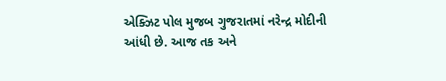એક્ઝિટ પોલ મુજબ ગુજરાતમાં નરેન્દ્ર મોદીની આંધી છે. આજ તક અને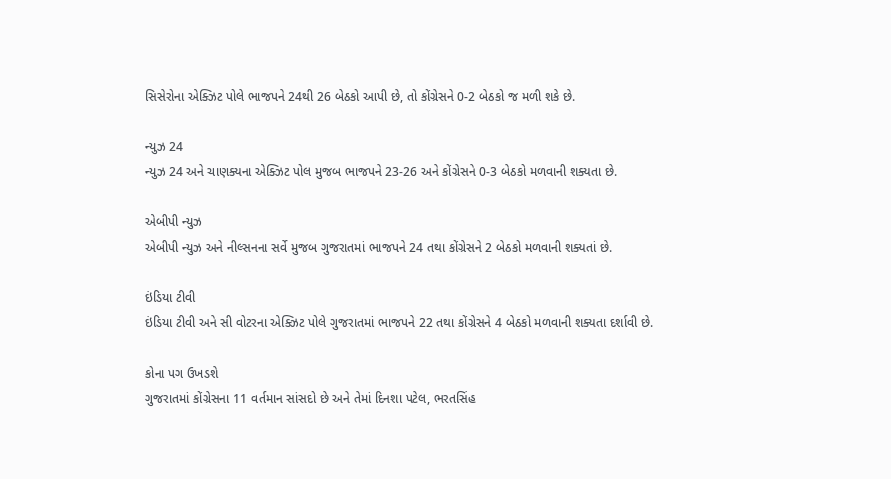સિસેરોના એક્ઝિટ પોલે ભાજપને 24થી 26 બેઠકો આપી છે, તો કોંગ્રેસને 0-2 બેઠકો જ મળી શકે છે.

ન્યુઝ 24
ન્યુઝ 24 અને ચાણક્યના એક્ઝિટ પોલ મુજબ ભાજપને 23-26 અને કોંગ્રેસને 0-3 બેઠકો મળવાની શક્યતા છે.

એબીપી ન્યુઝ
એબીપી ન્યુઝ અને નીલ્સનના સર્વે મુજબ ગુજરાતમાં ભાજપને 24 તથા કોંગ્રેસને 2 બેઠકો મળવાની શક્યતાં છે.

ઇંડિયા ટીવી
ઇંડિયા ટીવી અને સી વોટરના એક્ઝિટ પોલે ગુજરાતમાં ભાજપને 22 તથા કોંગ્રેસને 4 બેઠકો મળવાની શક્યતા દર્શાવી છે.

કોના પગ ઉખડશે
ગુજરાતમાં કોંગ્રેસના 11 વર્તમાન સાંસદો છે અને તેમાં દિનશા પટેલ, ભરતસિંહ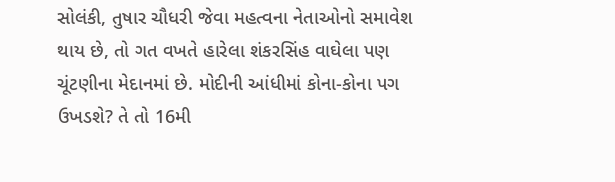સોલંકી, તુષાર ચૌધરી જેવા મહત્વના નેતાઓનો સમાવેશ થાય છે, તો ગત વખતે હારેલા શંકરસિંહ વાઘેલા પણ ચૂંટણીના મેદાનમાં છે. મોદીની આંધીમાં કોના-કોના પગ ઉખડશે? તે તો 16મી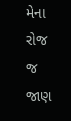મેના રોજ જ જાણ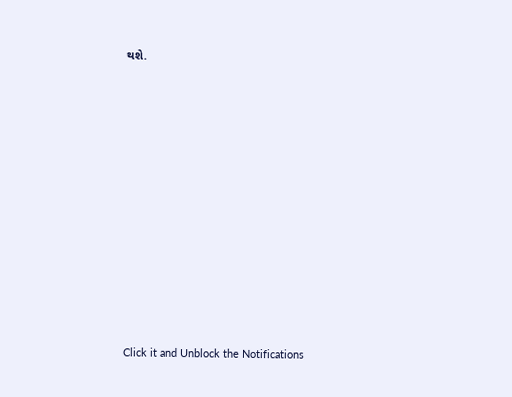થશે.












Click it and Unblock the Notifications